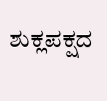ಶುಕ್ಲಪಕ್ಷದ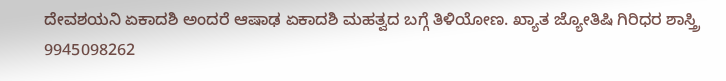ದೇವಶಯನಿ ಏಕಾದಶಿ ಅಂದರೆ ಆಷಾಢ ಏಕಾದಶಿ ಮಹತ್ವದ ಬಗ್ಗೆ ತಿಳಿಯೋಣ. ಖ್ಯಾತ ಜ್ಯೋತಿಷಿ ಗಿರಿಧರ ಶಾಸ್ತ್ರಿ 9945098262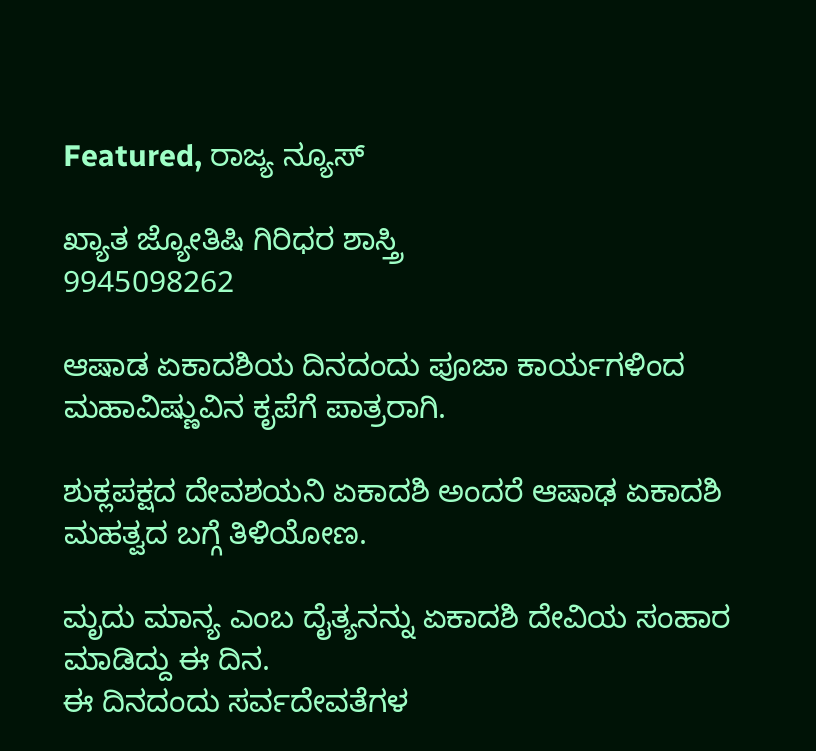Featured, ರಾಜ್ಯ ನ್ಯೂಸ್

ಖ್ಯಾತ ಜ್ಯೋತಿಷಿ ಗಿರಿಧರ ಶಾಸ್ತ್ರಿ
9945098262

ಆಷಾಡ ಏಕಾದಶಿಯ ದಿನದಂದು ಪೂಜಾ ಕಾರ್ಯಗಳಿಂದ ಮಹಾವಿಷ್ಣುವಿನ ಕೃಪೆಗೆ ಪಾತ್ರರಾಗಿ.

ಶುಕ್ಲಪಕ್ಷದ ದೇವಶಯನಿ ಏಕಾದಶಿ ಅಂದರೆ ಆಷಾಢ ಏಕಾದಶಿ ಮಹತ್ವದ ಬಗ್ಗೆ ತಿಳಿಯೋಣ.

ಮೃದು ಮಾನ್ಯ ಎಂಬ ದೈತ್ಯನನ್ನು ಏಕಾದಶಿ ದೇವಿಯ ಸಂಹಾರ ಮಾಡಿದ್ದು ಈ ದಿನ.
ಈ ದಿನದಂದು ಸರ್ವದೇವತೆಗಳ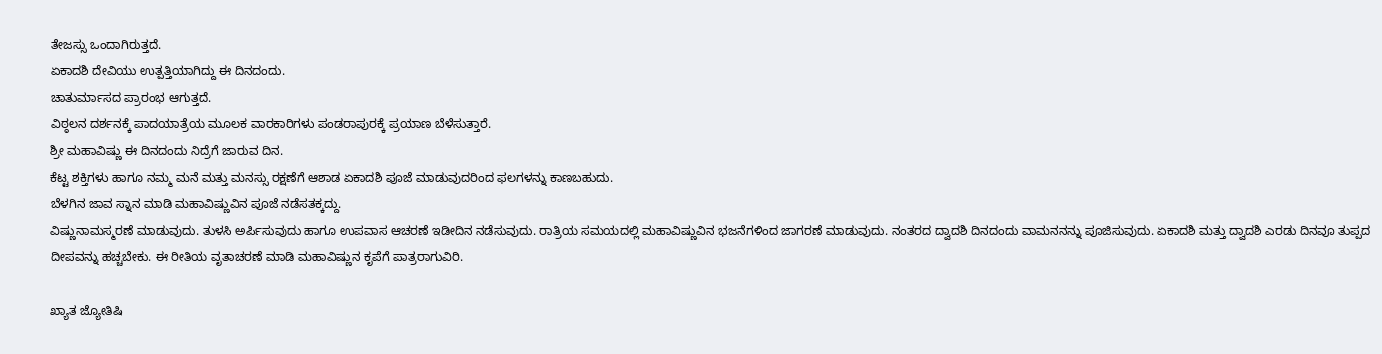ತೇಜಸ್ಸು ಒಂದಾಗಿರುತ್ತದೆ.
ಏಕಾದಶಿ ದೇವಿಯು ಉತ್ಪತ್ತಿಯಾಗಿದ್ದು ಈ ದಿನದಂದು.
ಚಾತುರ್ಮಾಸದ ಪ್ರಾರಂಭ ಆಗುತ್ತದೆ.
ವಿಠ್ಠಲನ ದರ್ಶನಕ್ಕೆ ಪಾದಯಾತ್ರೆಯ ಮೂಲಕ ವಾರಕಾರಿಗಳು ಪಂಡರಾಪುರಕ್ಕೆ ಪ್ರಯಾಣ ಬೆಳೆಸುತ್ತಾರೆ.
ಶ್ರೀ ಮಹಾವಿಷ್ಣು ಈ ದಿನದಂದು ನಿದ್ರೆಗೆ ಜಾರುವ ದಿನ.
ಕೆಟ್ಟ ಶಕ್ತಿಗಳು ಹಾಗೂ ನಮ್ಮ ಮನೆ ಮತ್ತು ಮನಸ್ಸು ರಕ್ಷಣೆಗೆ ಆಶಾಡ ಏಕಾದಶಿ ಪೂಜೆ ಮಾಡುವುದರಿಂದ ಫಲಗಳನ್ನು ಕಾಣಬಹುದು.
ಬೆಳಗಿನ ಜಾವ ಸ್ನಾನ ಮಾಡಿ ಮಹಾವಿಷ್ಣುವಿನ ಪೂಜೆ ನಡೆಸತಕ್ಕದ್ದು.
ವಿಷ್ಣುನಾಮಸ್ಮರಣೆ ಮಾಡುವುದು. ತುಳಸಿ ಅರ್ಪಿಸುವುದು ಹಾಗೂ ಉಪವಾಸ ಆಚರಣೆ ಇಡೀದಿನ ನಡೆಸುವುದು. ರಾತ್ರಿಯ ಸಮಯದಲ್ಲಿ ಮಹಾವಿಷ್ಣುವಿನ ಭಜನೆಗಳಿಂದ ಜಾಗರಣೆ ಮಾಡುವುದು. ನಂತರದ ದ್ವಾದಶಿ ದಿನದಂದು ವಾಮನನನ್ನು ಪೂಜಿಸುವುದು. ಏಕಾದಶಿ ಮತ್ತು ದ್ವಾದಶಿ ಎರಡು ದಿನವೂ ತುಪ್ಪದ ದೀಪವನ್ನು ಹಚ್ಚಬೇಕು. ಈ ರೀತಿಯ ವೃತಾಚರಣೆ ಮಾಡಿ ಮಹಾವಿಷ್ಣುನ ಕೃಪೆಗೆ ಪಾತ್ರರಾಗುವಿರಿ.

ಖ್ಯಾತ ಜ್ಯೋತಿಷಿ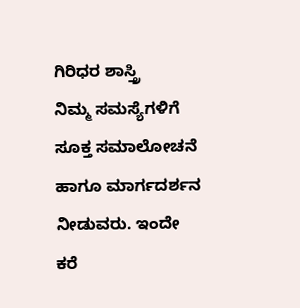ಗಿರಿಧರ ಶಾಸ್ತ್ರಿ
ನಿಮ್ಮ ಸಮಸ್ಯೆಗಳಿಗೆ ಸೂಕ್ತ ಸಮಾಲೋಚನೆ ಹಾಗೂ ಮಾರ್ಗದರ್ಶನ ನೀಡುವರು. ಇಂದೇ ಕರೆ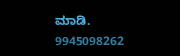ಮಾಡಿ.
9945098262